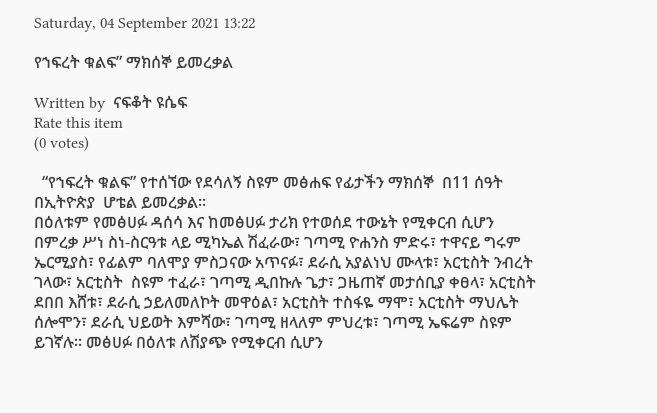Saturday, 04 September 2021 13:22

የኀፍረት ቁልፍ” ማክሰኞ ይመረቃል

Written by  ናፍቆት ዩሴፍ
Rate this item
(0 votes)

  “የኀፍረት ቁልፍ” የተሰኘው የደሳለኝ ስዩም መፅሐፍ የፊታችን ማክሰኞ  በ11 ሰዓት በኢትዮጵያ  ሆቴል ይመረቃል፡፡
በዕለቱም የመፅሀፉ ዳሰሳ እና ከመፅሀፉ ታሪክ የተወሰደ ተውኔት የሚቀርብ ሲሆን በምረቃ ሥነ ስነ-ስርዓቱ ላይ ሚካኤል ሽፈራው፣ ገጣሚ ዮሐንስ ምድሩ፣ ተዋናይ ግሩም ኤርሚያስ፣ የፊልም ባለሞያ ምስጋናው አጥናፉ፣ ደራሲ አያልነህ ሙላቱ፣ አርቲስት ንብረት ገላው፣ አርቲስት  ስዩም ተፈራ፣ ገጣሚ ዲበኩሉ ጌታ፣ ጋዜጠኛ መታሰቢያ ቀፀላ፣ አርቲስት  ደበበ እሸቱ፣ ደራሲ ኃይለመለኮት መዋዕል፣ አርቲስት ተስፋዬ ማሞ፣ አርቲስት ማህሌት ሰሎሞን፣ ደራሲ ህይወት እምሻው፣ ገጣሚ ዘላለም ምህረቱ፣ ገጣሚ ኤፍሬም ስዩም ይገኛሉ። መፅሀፉ በዕለቱ ለሽያጭ የሚቀርብ ሲሆን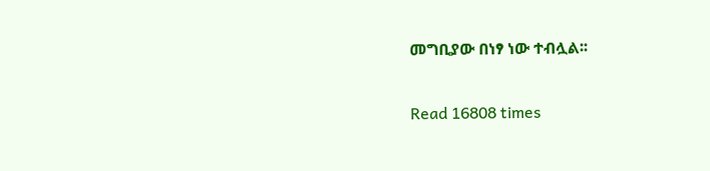መግቢያው በነፃ ነው ተብሏል፡፡

Read 16808 times